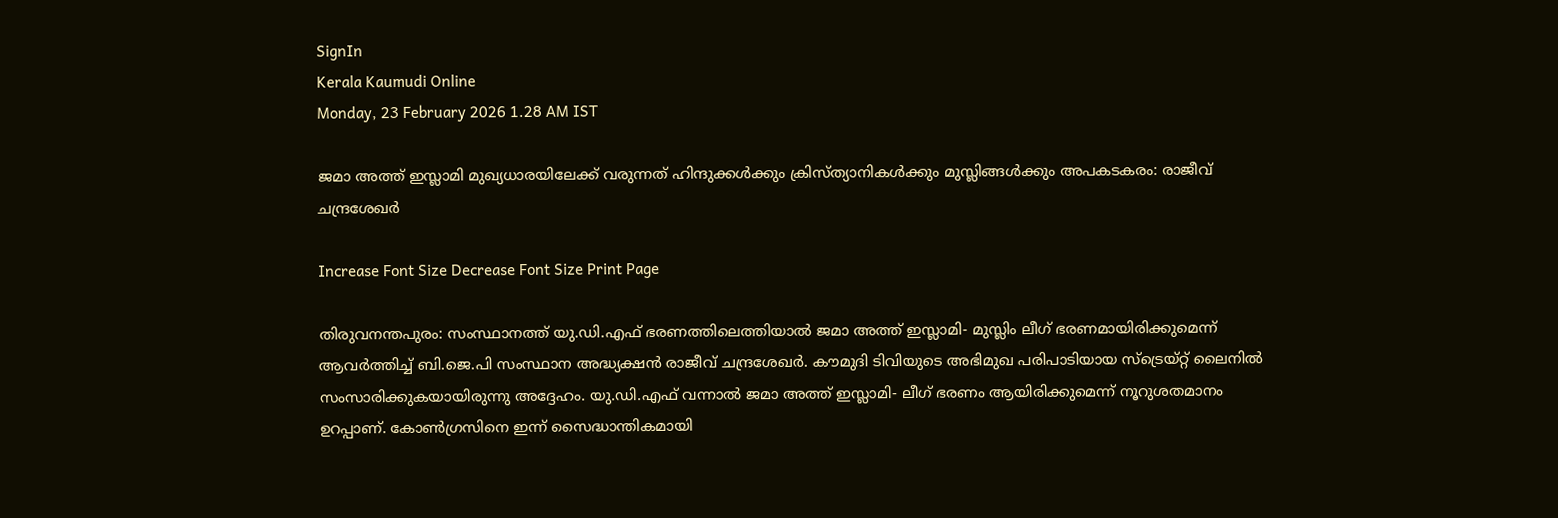SignIn
Kerala Kaumudi Online
Monday, 23 February 2026 1.28 AM IST

ജമാ അത്ത് ഇസ്ലാമി മുഖ്യധാരയിലേക്ക് വരുന്നത് ഹിന്ദുക്കൾക്കും ക്രിസ്ത്യാനികൾക്കും മുസ്ലിങ്ങൾക്കും അപകടകരം: രാജീവ് ചന്ദ്രശേഖർ

Increase Font Size Decrease Font Size Print Page

തിരുവനന്തപുരം: സംസ്ഥാനത്ത് യു.ഡി.എഫ് ഭരണത്തിലെത്തിയാൽ ജമാ അത്ത് ഇസ്ലാമി- മുസ്ലിം ലീഗ് ഭരണമായിരിക്കുമെന്ന് ആവർത്തിച്ച് ബി.ജെ.പി സംസ്ഥാന അദ്ധ്യക്ഷൻ രാജീവ് ചന്ദ്രശേഖർ. കൗമുദി ടിവിയുടെ അഭിമുഖ പരിപാടിയായ സ്ട്രെയ്റ്റ് ലൈനിൽ സംസാരിക്കുകയായിരുന്നു അദ്ദേഹം. യു.ഡി.എഫ് വന്നാൽ ജമാ അത്ത് ഇസ്ലാമി- ലീഗ് ഭരണം ആയിരിക്കുമെന്ന് നൂറുശതമാനം ഉറപ്പാണ്. കോൺഗ്രസിനെ ഇന്ന് സൈദ്ധാന്തികമായി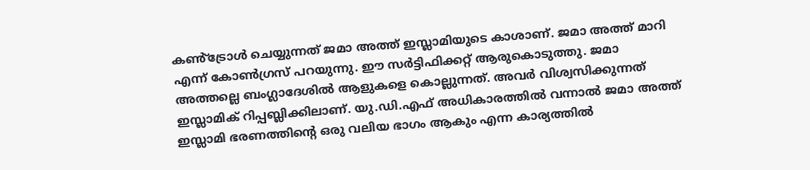കൺ്ട്രോൾ ചെയ്യുന്നത് ജമാ അത്ത് ഇസ്ലാമിയുടെ കാശാണ്. ജമാ അത്ത് മാറി എന്ന് കോൺഗ്രസ് പറയുന്നു. ഈ സർട്ടിഫിക്കറ്റ് ആരുകൊടുത്തു. ജമാ അത്തല്ലെ ബംഗ്ലാദേശിൽ ആളുകളെ കൊല്ലുന്നത്. അവർ വിശ്വസിക്കുന്നത് ഇസ്ലാമിക് റിപ്പബ്ലിക്കിലാണ്. യു.ഡി.എഫ് അധികാരത്തിൽ വന്നാൽ ജമാ അത്ത് ഇസ്ലാമി ഭരണത്തിന്റെ ഒരു വലിയ ഭാഗം ആകും എന്ന കാര്യത്തിൽ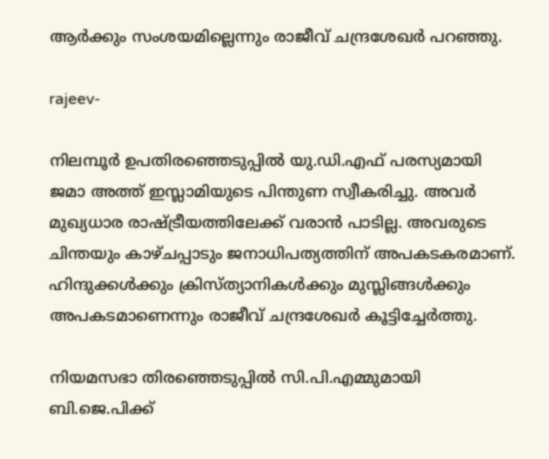ആർക്കും സംശയമില്ലെന്നും രാജീവ് ചന്ദ്രശേഖർ പറഞ്ഞു.

rajeev-

നിലമ്പൂർ ഉപതിരഞ്ഞെടുപ്പിൽ യു.ഡി.എഫ് പരസ്യമായി ജമാ അത്ത് ഇസ്ലാമിയുടെ പിന്തുണ സ്വീകരിച്ചു. അവർ മുഖ്യധാര രാഷ്ട്രീയത്തിലേക്ക് വരാൻ പാടില്ല. അവരുടെ ചിന്തയും കാഴ്ചപ്പാടും ജനാധിപത്യത്തിന് അപകടകരമാണ്. ഹിന്ദുക്കൾക്കും ക്രിസ്ത്യാനികൾക്കും മുസ്ലിങ്ങൾക്കും അപകടമാണെന്നും രാജീവ് ചന്ദ്രശേഖർ കൂട്ടിച്ചേർത്തു.

നിയമസഭാ തിരഞ്ഞെടുപ്പിൽ സി.പി.എമ്മുമായി ബി.ജെ.പിക്ക്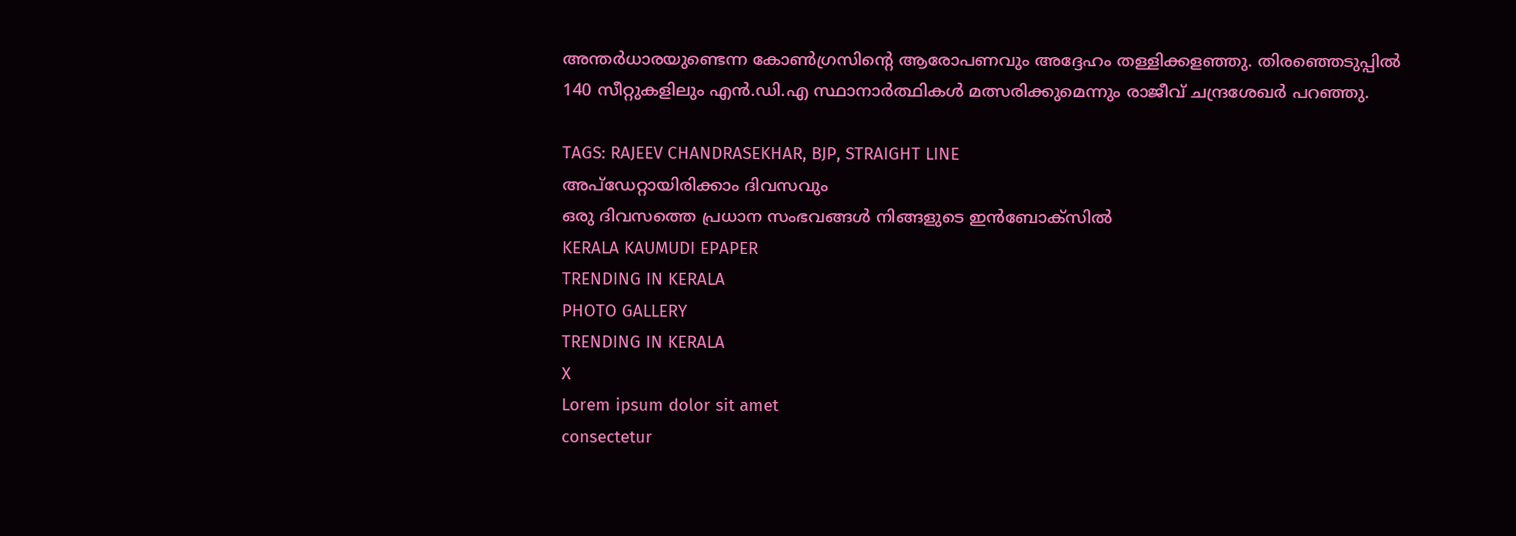അന്തർധാരയുണ്ടെന്ന കോൺഗ്രസിന്റെ ആരോപണവും അദ്ദേഹം തള്ളിക്കളഞ്ഞു. തിരഞ്ഞെടുപ്പിൽ 140 സീറ്റുകളിലും എൻ.ഡി.എ സ്ഥാനാർത്ഥികൾ മത്സരിക്കുമെന്നും രാജീവ് ചന്ദ്രശേഖർ പറഞ്ഞു.

TAGS: RAJEEV CHANDRASEKHAR, BJP, STRAIGHT LINE
അപ്ഡേറ്റായിരിക്കാം ദിവസവും
ഒരു ദിവസത്തെ പ്രധാന സംഭവങ്ങൾ നിങ്ങളുടെ ഇൻബോക്സിൽ
KERALA KAUMUDI EPAPER
TRENDING IN KERALA
PHOTO GALLERY
TRENDING IN KERALA
X
Lorem ipsum dolor sit amet
consectetur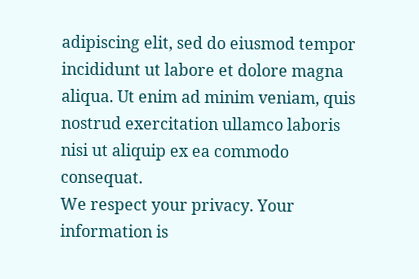adipiscing elit, sed do eiusmod tempor incididunt ut labore et dolore magna aliqua. Ut enim ad minim veniam, quis nostrud exercitation ullamco laboris nisi ut aliquip ex ea commodo consequat.
We respect your privacy. Your information is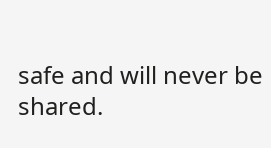safe and will never be shared.